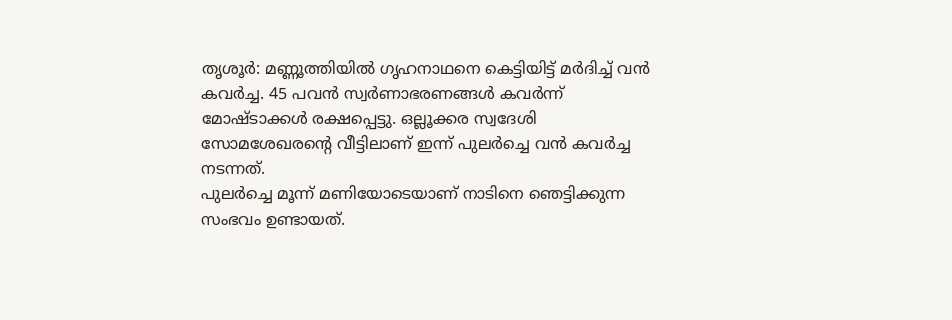തൃശൂർ: മണ്ണൂത്തിയിൽ ഗൃഹനാഥനെ കെട്ടിയിട്ട് മർദിച്ച് വൻ കവർച്ച. 45 പവൻ സ്വർണാഭരണങ്ങൾ കവർന്ന് മോഷ്ടാക്കൾ രക്ഷപ്പെട്ടു. ഒല്ലൂക്കര സ്വദേശി സോമശേഖരന്റെ വീട്ടിലാണ് ഇന്ന് പുലർച്ചെ വൻ കവർച്ച നടന്നത്.
പുലർച്ചെ മൂന്ന് മണിയോടെയാണ് നാടിനെ ഞെട്ടിക്കുന്ന സംഭവം ഉണ്ടായത്.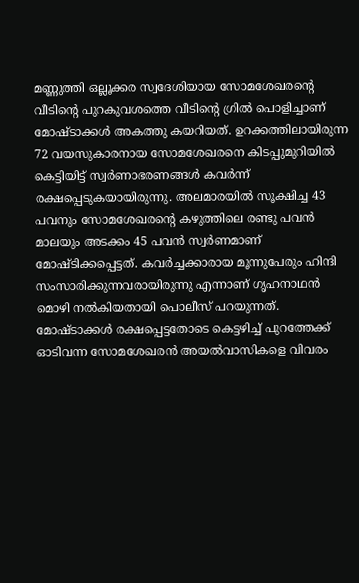മണ്ണുത്തി ഒല്ലൂക്കര സ്വദേശിയായ സോമശേഖരന്റെ വീടിൻ്റെ പുറകുവശത്തെ വീടിന്റെ ഗ്രിൽ പൊളിച്ചാണ് മോഷ്ടാക്കൾ അകത്തു കയറിയത്. ഉറക്കത്തിലായിരുന്ന 72 വയസുകാരനായ സോമശേഖരനെ കിടപ്പുമുറിയിൽ കെട്ടിയിട്ട് സ്വർണാഭരണങ്ങൾ കവർന്ന് രക്ഷപ്പെടുകയായിരുന്നു. അലമാരയിൽ സൂക്ഷിച്ച 43 പവനും സോമശേഖരന്റെ കഴുത്തിലെ രണ്ടു പവൻ മാലയും അടക്കം 45 പവൻ സ്വർണമാണ് മോഷ്ടിക്കപ്പെട്ടത്. കവർച്ചക്കാരായ മൂന്നുപേരും ഹിന്ദി സംസാരിക്കുന്നവരായിരുന്നു എന്നാണ് ഗൃഹനാഥൻ മൊഴി നൽകിയതായി പൊലീസ് പറയുന്നത്.
മോഷ്ടാക്കൾ രക്ഷപ്പെട്ടതോടെ കെട്ടഴിച്ച് പുറത്തേക്ക് ഓടിവന്ന സോമശേഖരൻ അയൽവാസികളെ വിവരം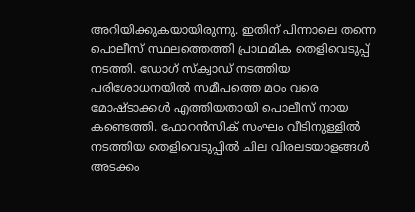അറിയിക്കുകയായിരുന്നു. ഇതിന് പിന്നാലെ തന്നെ പൊലീസ് സ്ഥലത്തെത്തി പ്രാഥമിക തെളിവെടുപ്പ് നടത്തി. ഡോഗ് സ്ക്വാഡ് നടത്തിയ പരിശോധനയിൽ സമീപത്തെ മഠം വരെ മോഷ്ടാക്കൾ എത്തിയതായി പൊലീസ് നായ കണ്ടെത്തി. ഫോറൻസിക് സംഘം വീടിനുള്ളിൽ നടത്തിയ തെളിവെടുപ്പിൽ ചില വിരലടയാളങ്ങൾ അടക്കം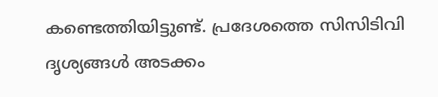കണ്ടെത്തിയിട്ടുണ്ട്. പ്രദേശത്തെ സിസിടിവി ദൃശ്യങ്ങൾ അടക്കം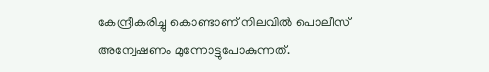കേന്ദ്രീകരിച്ചു കൊണ്ടാണ് നിലവിൽ പൊലീസ് അന്വേഷണം മുന്നോട്ടുപോകുന്നത്.